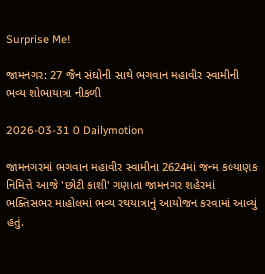Surprise Me!

જામનગર: 27 જૈન સંઘોની સાથે ભગવાન મહાવીર સ્વામીની ભવ્ય શોભાયાત્રા નીકળી

2026-03-31 0 Dailymotion

જામનગરમાં ભગવાન મહાવીર સ્વામીના 2624માં જન્મ કલ્યાણક નિમિત્તે આજે 'છોટી કાશી' ગણાતા જામનગર શહેરમાં ભક્તિસભર માહોલમાં ભવ્ય રથયાત્રાનું આયોજન કરવામાં આવ્યું હતું.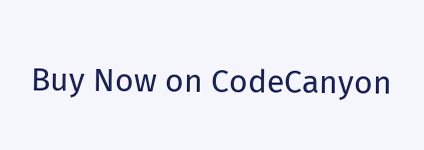Buy Now on CodeCanyon